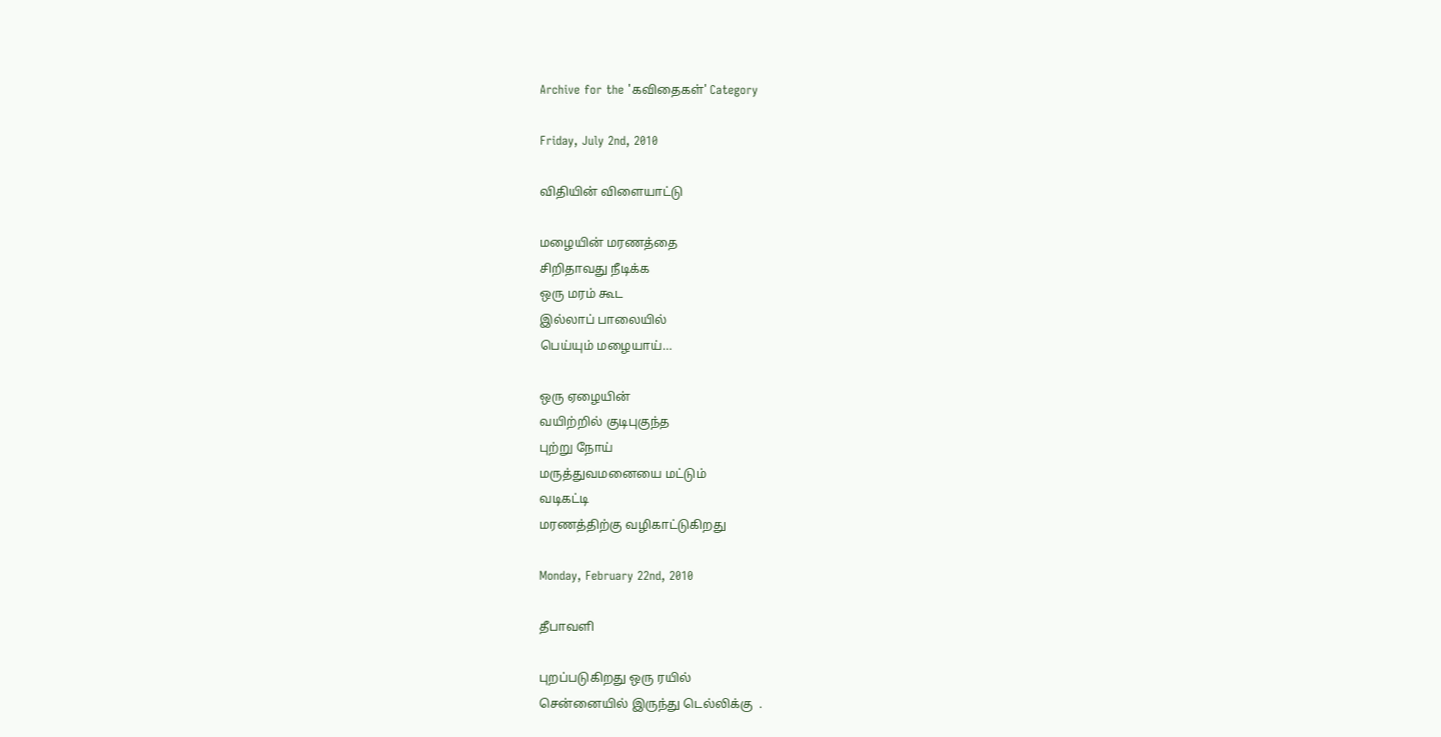Archive for the 'கவிதைகள்' Category

Friday, July 2nd, 2010

விதியின் விளையாட்டு

மழையின் மரணத்தை
சிறிதாவது நீடிக்க
ஒரு மரம் கூட
இல்லாப் பாலையில்
பெய்யும் மழையாய்…

ஒரு ஏழையின்
வயிற்றில் குடிபுகுந்த
புற்று நோய்
மருத்துவமனையை மட்டும்
வடிகட்டி
மரணத்திற்கு வழிகாட்டுகிறது

Monday, February 22nd, 2010

தீபாவளி

புறப்படுகிறது ஒரு ரயில்
சென்னையில் இருந்து டெல்லிக்கு  .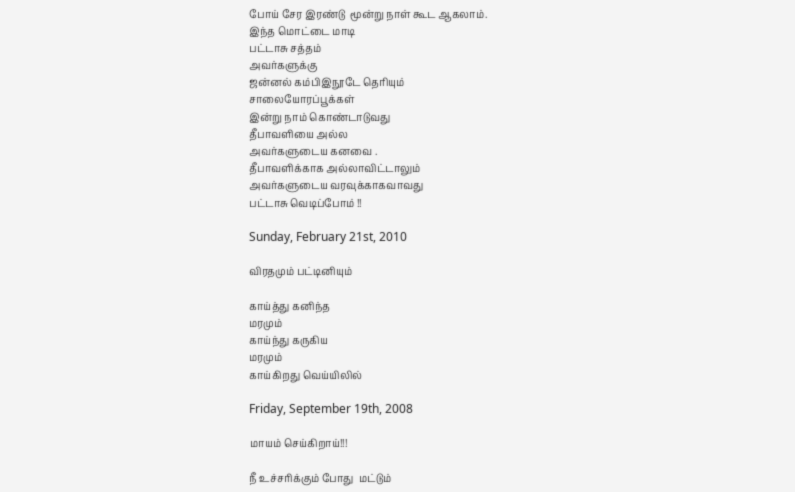போய் சேர இரண்டு  மூன்று நாள் கூட ஆகலாம்.
இந்த மொட்டை மாடி
பட்டாசு சத்தம்
அவர்களுக்கு
ஜன்னல் கம்பிஇநூடே தெரியும்
சாலையோரப்பூக்கள்
இன்று நாம் கொண்டாடுவது
தீபாவளியை அல்ல
அவர்களுடைய கனவை .
தீபாவளிக்காக அல்லாவிட்டாலும்
அவர்களுடைய வரவுக்காகவாவது
பட்டாசு வெடிப்போம் !!

Sunday, February 21st, 2010

விரதமும் பட்டினியும்

காய்த்து கனிந்த
மரமும்
காய்ந்து கருகிய
மரமும்
காய்கிறது வெய்யிலில்

Friday, September 19th, 2008

மாயம் செய்கிறாய்!!!

நீ உச்சரிக்கும் போது  மட்டும்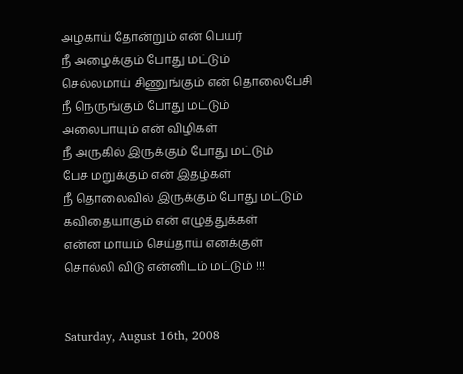அழகாய் தோன்றும் என் பெயர்
நீ அழைக்கும் போது மட்டும்
செல்லமாய் சிணுங்கும் என் தொலைபேசி
நீ நெருங்கும் போது மட்டும்
அலைபாயும் என் விழிகள்
நீ அருகில் இருக்கும் போது மட்டும்
பேச மறுக்கும் என் இதழ்கள்
நீ தொலைவில் இருக்கும் போது மட்டும்
கவிதையாகும் என் எழுத்துக்கள்
என்ன மாயம் செய்தாய் எனக்குள்
சொல்லி விடு என்னிடம் மட்டும் !!!


Saturday, August 16th, 2008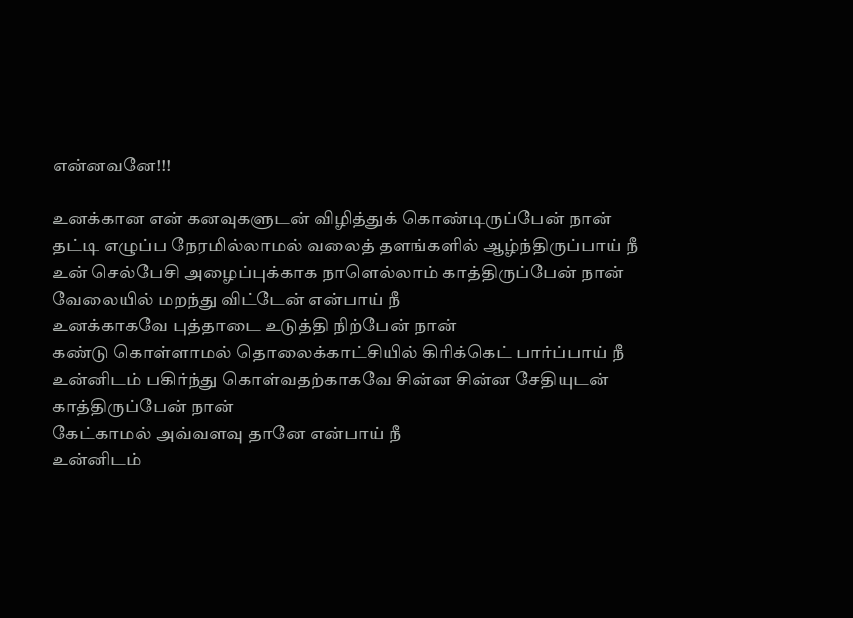என்னவனே!!!

உனக்கான என் கனவுகளுடன் விழித்துக் கொண்டிருப்பேன் நான்
தட்டி எழுப்ப நேரமில்லாமல் வ‌லைத் த‌ளங்க‌ளில் ஆழ்ந்திருப்பாய் நீ
உன் செல்பேசி அழைப்புக்காக‌ நாளெல்லாம் காத்திருப்பேன் நான்
வேலையில் ம‌றந்து விட்டேன் என்பாய் நீ
உனக்காக‌வே புத்தாடை உடுத்தி நிற்பேன் நான்
கண்டு கொள்ளாமல் தொலைக்காட்சியில் கிரிக்கெட் பார்ப்பாய் நீ
உன்னிட‌ம் ப‌கிர்ந்து கொள்வ‌த‌ற்காக‌வே சின்ன‌ சின்ன‌ சேதியுட‌ன் காத்திருப்பேன் நான்
கேட்காம‌ல் அவ்வ‌ள‌வு தானே என்பாய் நீ
உன்னிட‌ம்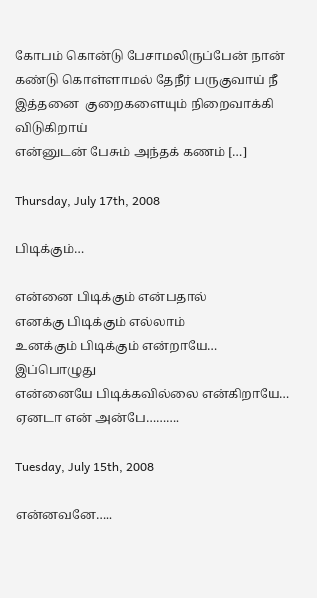கோப‌ம் கொன்டு பேசாமலிருப்பேன் நான்
க‌ண்டு கொள்ளாம‌ல் தேநீர் ப‌ருகுவாய் நீ
இத்த‌னை  குறைக‌ளையும் நிறைவாக்கி விடுகிறாய்
என்னுடன் பேசும் அந்த‌க் க‌ணம் […]

Thursday, July 17th, 2008

பிடிக்கும்…

என்னை பிடிக்கும் என்பதால்                                                                                எனக்கு பிடிக்கும் எல்லாம்                                                                               உனக்கும் பிடிக்கும் என்றாயே…        இப்பொழுது                                           என்னையே பிடிக்கவில்லை என்கிறாயே…                                                            ஏனடா என் அன்பே……….

Tuesday, July 15th, 2008

என்னவனே…..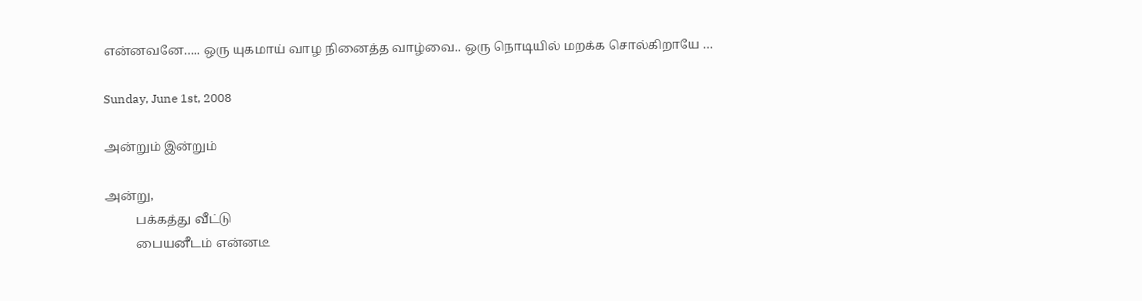என்னவனே….. ஒரு யுகமாய் வாழ நினைத்த வாழ்வை.. ஒரு நொடியில் மறக்க சொல்கிறாயே …

Sunday, June 1st, 2008

அன்றும் இன்றும்

அன்று,
          பக்கத்து வீட்டு
          பையனீடம் என்னடீ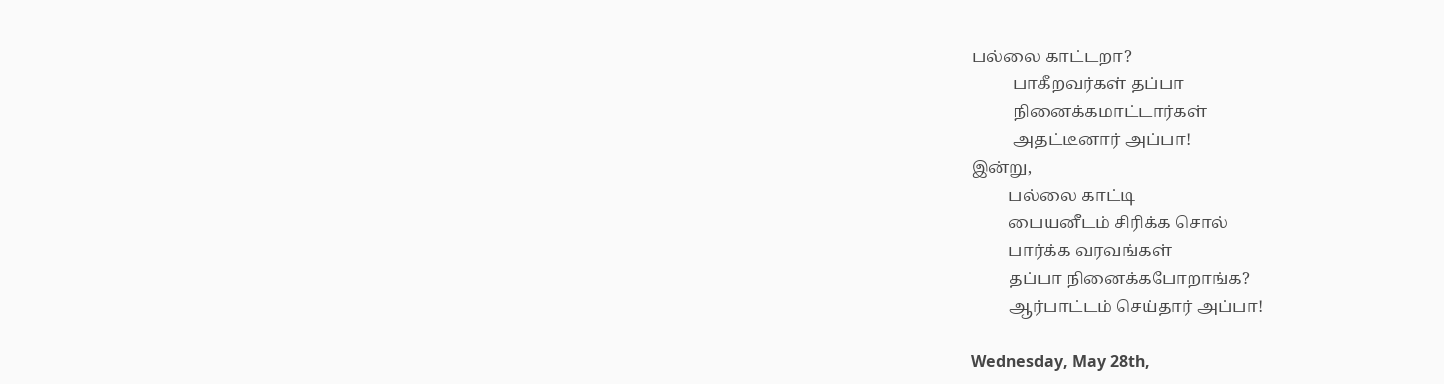பல்லை காட்டறா?
          பாகீறவர்கள் தப்பா
          நினைக்கமாட்டார்கள்
          அதட்டீனார் அப்பா!
இன்று,
         பல்லை காட்டி
         பையனீடம் சிரிக்க சொல்
         பார்க்க வரவங்கள்
         தப்பா நினைக்கபோறாங்க?
         ஆர்பாட்டம் செய்தார் அப்பா!

Wednesday, May 28th,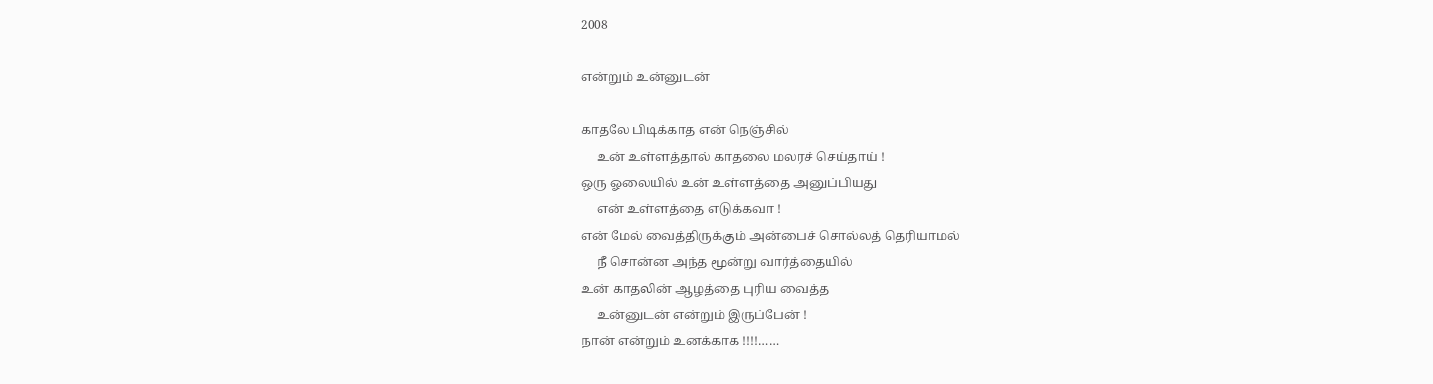2008

என்றும் உன்னுடன்

காதலே பிடிக்காத என் நெஞ்சில்
     உன் உள்ளத்தால் காதலை மலரச் செய்தாய் !
ஒரு ஓலையில் உன் உள்ளத்தை அனுப்பியது
     என் உள்ளத்தை எடுக்கவா !
என் மேல் வைத்திருக்கும் அன்பைச் சொல்லத் தெரியாமல்
     நீ சொன்ன அந்த மூன்று வார்த்தையில்
உன் காதலின் ஆழத்தை புரிய வைத்த
     உன்னுடன் என்றும் இருப்பேன் !
நான் என்றும் உனக்காக !!!!……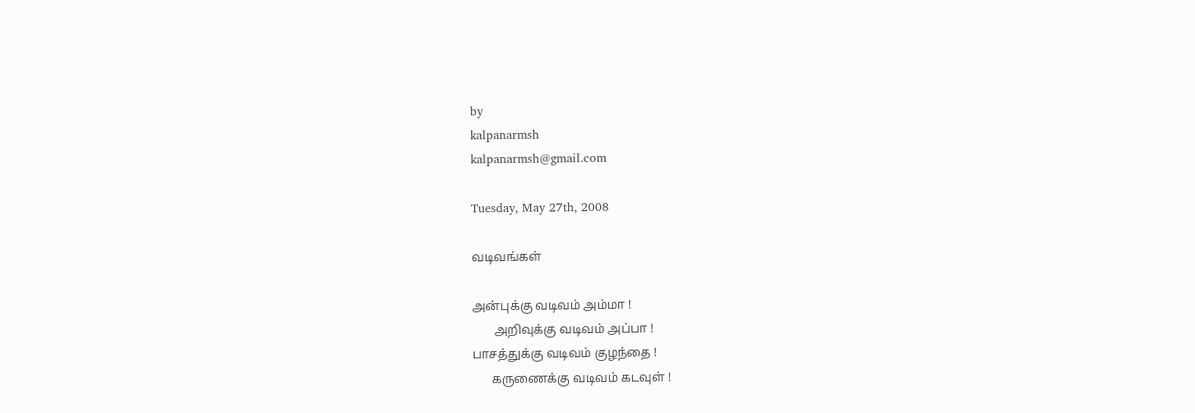by
kalpanarmsh
kalpanarmsh@gmail.com

Tuesday, May 27th, 2008

வடிவங்கள்

அன்புக்கு வடிவம் அம்மா !
       அறிவுக்கு வடிவம் அப்பா !
பாசத்துக்கு வடிவம் குழந்தை !
      கருணைக்கு வடிவம் கடவுள் !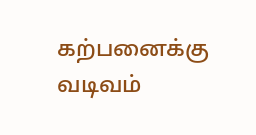கற்பனைக்கு வடிவம்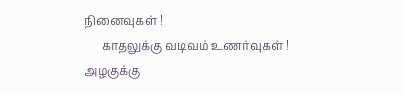நினைவுகள் !
      காதலுக்கு வடிவம் உணர்வுகள் !
அழகுக்கு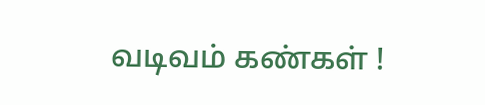வடிவம் கண்கள் !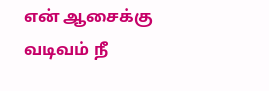என் ஆசைக்கு வடிவம் நீ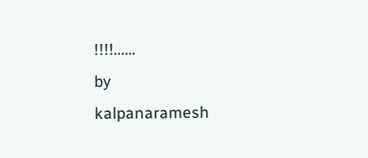!!!!……
by
kalpanaramesh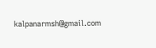kalpanarmsh@gmail.com